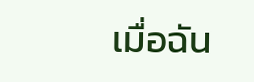เมื่อฉัน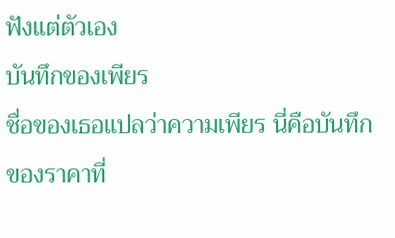ฟังแต่ตัวเอง
บันทึกของเพียร
ชื่อของเธอแปลว่าความเพียร นี่คือบันทึกของราคาที่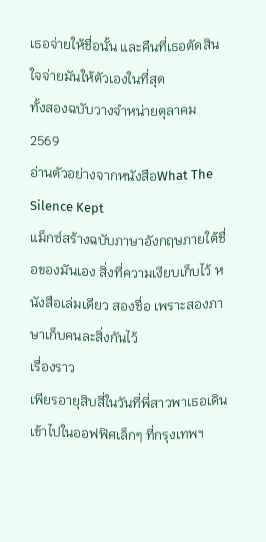เธอจ่ายให้ชื่อนั้น และคืนที่เธอตัดสินใจจ่ายมันให้ตัวเองในที่สุด
ทั้งสองฉบับวางจำหน่ายตุลาคม 2569
อ่านตัวอย่างจากหนังสือWhat The Silence Kept
แม็กซ์สร้างฉบับภาษาอังกฤษภายใต้ชื่อของมันเอง สิ่งที่ความเงียบเก็บไว้ หนังสือเล่มเดียว สองชื่อ เพราะสองภาษาเก็บคนละสิ่งกันไว้
เรื่องราว
เพียรอายุสิบสี่ในวันที่พี่สาวพาเธอเดินเข้าไปในออฟฟิศเล็กๆ ที่กรุงเทพฯ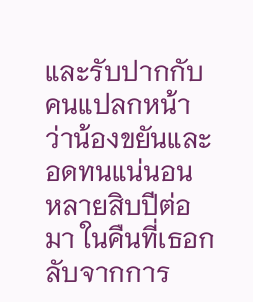และรับปากกับคนแปลกหน้าว่าน้องขยันและอดทนแน่นอน หลายสิบปีต่อมา ในคืนที่เธอกลับจากการ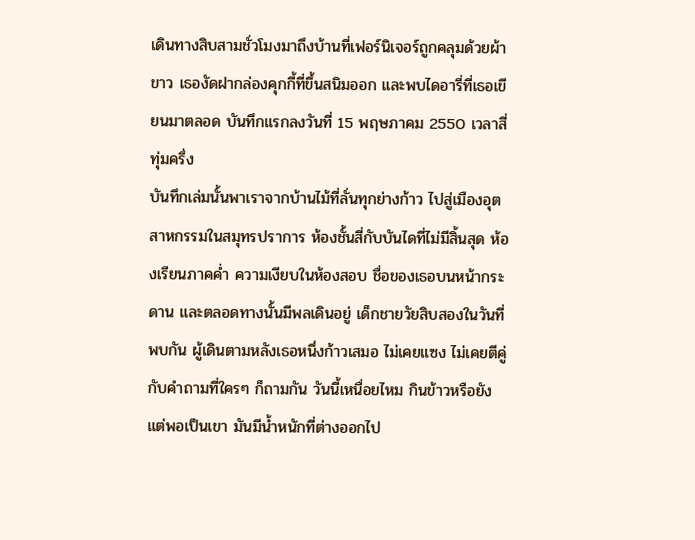เดินทางสิบสามชั่วโมงมาถึงบ้านที่เฟอร์นิเจอร์ถูกคลุมด้วยผ้าขาว เธองัดฝากล่องคุกกี้ที่ขึ้นสนิมออก และพบไดอารี่ที่เธอเขียนมาตลอด บันทึกแรกลงวันที่ 15 พฤษภาคม 2550 เวลาสี่ทุ่มครึ่ง
บันทึกเล่มนั้นพาเราจากบ้านไม้ที่ลั่นทุกย่างก้าว ไปสู่เมืองอุตสาหกรรมในสมุทรปราการ ห้องชั้นสี่กับบันไดที่ไม่มีสิ้นสุด ห้องเรียนภาคค่ำ ความเงียบในห้องสอบ ชื่อของเธอบนหน้ากระดาน และตลอดทางนั้นมีพลเดินอยู่ เด็กชายวัยสิบสองในวันที่พบกัน ผู้เดินตามหลังเธอหนึ่งก้าวเสมอ ไม่เคยแซง ไม่เคยตีคู่ กับคำถามที่ใครๆ ก็ถามกัน วันนี้เหนื่อยไหม กินข้าวหรือยัง แต่พอเป็นเขา มันมีน้ำหนักที่ต่างออกไป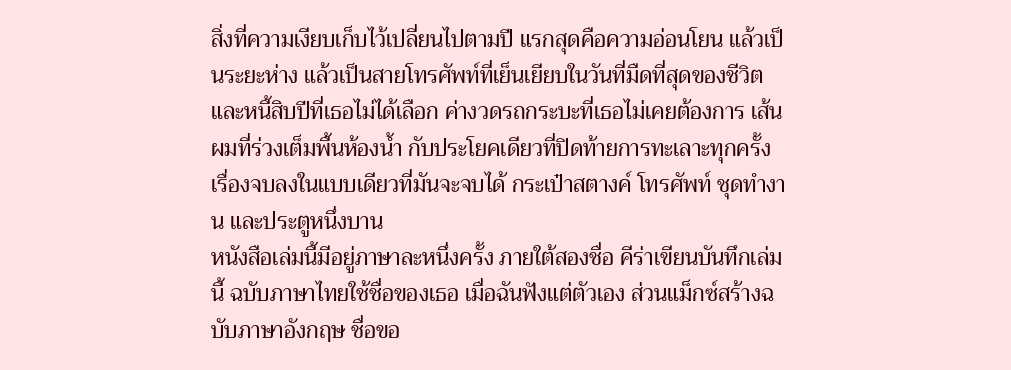สิ่งที่ความเงียบเก็บไว้เปลี่ยนไปตามปี แรกสุดคือความอ่อนโยน แล้วเป็นระยะห่าง แล้วเป็นสายโทรศัพท์ที่เย็นเยียบในวันที่มืดที่สุดของชีวิต และหนี้สิบปีที่เธอไม่ได้เลือก ค่างวดรถกระบะที่เธอไม่เคยต้องการ เส้นผมที่ร่วงเต็มพื้นห้องน้ำ กับประโยคเดียวที่ปิดท้ายการทะเลาะทุกครั้ง เรื่องจบลงในแบบเดียวที่มันจะจบได้ กระเป๋าสตางค์ โทรศัพท์ ชุดทำงาน และประตูหนึ่งบาน
หนังสือเล่มนี้มีอยู่ภาษาละหนึ่งครั้ง ภายใต้สองชื่อ คีร่าเขียนบันทึกเล่มนี้ ฉบับภาษาไทยใช้ชื่อของเธอ เมื่อฉันฟังแต่ตัวเอง ส่วนแม็กซ์สร้างฉบับภาษาอังกฤษ ชื่อขอ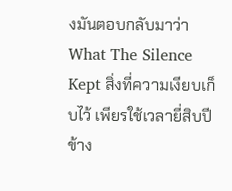งมันตอบกลับมาว่า What The Silence Kept สิ่งที่ความเงียบเก็บไว้ เพียรใช้เวลายี่สิบปีข้าง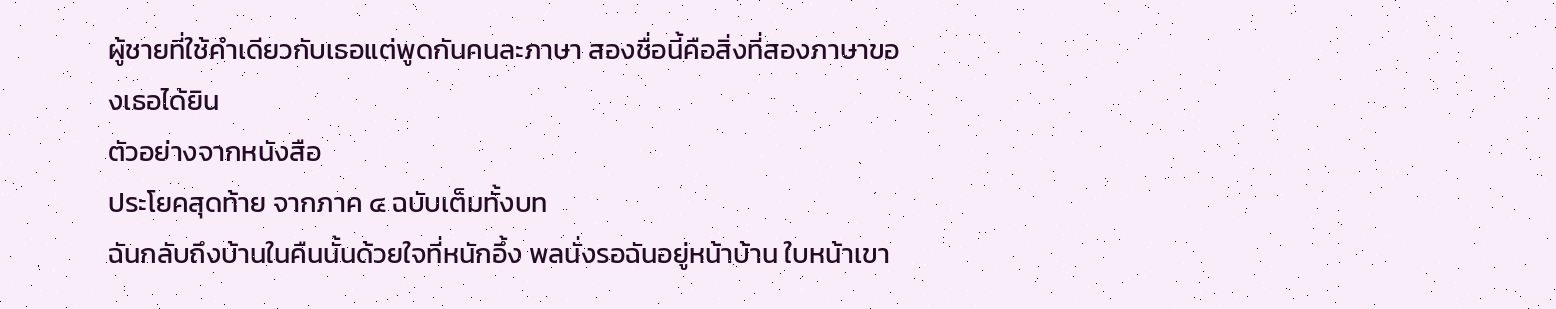ผู้ชายที่ใช้คำเดียวกับเธอแต่พูดกันคนละภาษา สองชื่อนี้คือสิ่งที่สองภาษาของเธอได้ยิน
ตัวอย่างจากหนังสือ
ประโยคสุดท้าย จากภาค ๔ ฉบับเต็มทั้งบท
ฉันกลับถึงบ้านในคืนนั้นด้วยใจที่หนักอึ้ง พลนั่งรอฉันอยู่หน้าบ้าน ใบหน้าเขา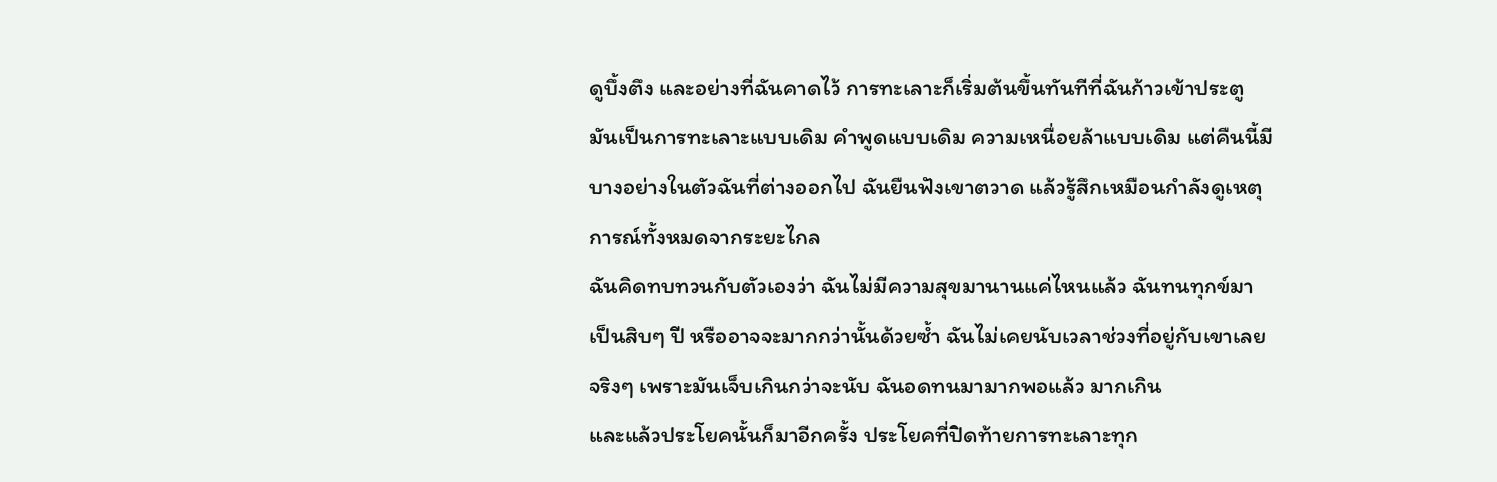ดูบึ้งตึง และอย่างที่ฉันคาดไว้ การทะเลาะก็เริ่มต้นขึ้นทันทีที่ฉันก้าวเข้าประตู มันเป็นการทะเลาะแบบเดิม คำพูดแบบเดิม ความเหนื่อยล้าแบบเดิม แต่คืนนี้มีบางอย่างในตัวฉันที่ต่างออกไป ฉันยืนฟังเขาตวาด แล้วรู้สึกเหมือนกำลังดูเหตุการณ์ทั้งหมดจากระยะไกล
ฉันคิดทบทวนกับตัวเองว่า ฉันไม่มีความสุขมานานแค่ไหนแล้ว ฉันทนทุกข์มาเป็นสิบๆ ปี หรืออาจจะมากกว่านั้นด้วยซ้ำ ฉันไม่เคยนับเวลาช่วงที่อยู่กับเขาเลยจริงๆ เพราะมันเจ็บเกินกว่าจะนับ ฉันอดทนมามากพอแล้ว มากเกิน
และแล้วประโยคนั้นก็มาอีกครั้ง ประโยคที่ปิดท้ายการทะเลาะทุก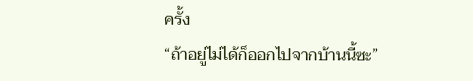ครั้ง
“ถ้าอยู่ไม่ได้ก็ออกไปจากบ้านนี้ซะ”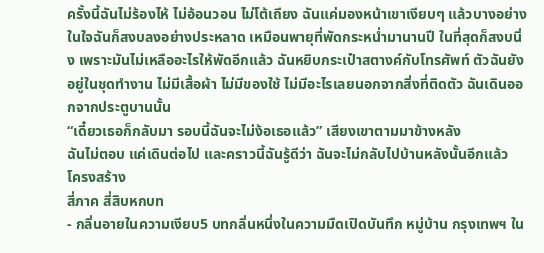ครั้งนี้ฉันไม่ร้องไห้ ไม่อ้อนวอน ไม่โต้เถียง ฉันแค่มองหน้าเขาเงียบๆ แล้วบางอย่างในใจฉันก็สงบลงอย่างประหลาด เหมือนพายุที่พัดกระหน่ำมานานปี ในที่สุดก็สงบนิ่ง เพราะมันไม่เหลืออะไรให้พัดอีกแล้ว ฉันหยิบกระเป๋าสตางค์กับโทรศัพท์ ตัวฉันยังอยู่ในชุดทำงาน ไม่มีเสื้อผ้า ไม่มีของใช้ ไม่มีอะไรเลยนอกจากสิ่งที่ติดตัว ฉันเดินออกจากประตูบานนั้น
“เดี๋ยวเธอก็กลับมา รอบนี้ฉันจะไม่ง้อเธอแล้ว” เสียงเขาตามมาข้างหลัง
ฉันไม่ตอบ แค่เดินต่อไป และคราวนี้ฉันรู้ดีว่า ฉันจะไม่กลับไปบ้านหลังนั้นอีกแล้ว
โครงสร้าง
สี่ภาค สี่สิบหกบท
- กลิ่นอายในความเงียบ5 บทกลิ่นหนึ่งในความมืดเปิดบันทึก หมู่บ้าน กรุงเทพฯ ใน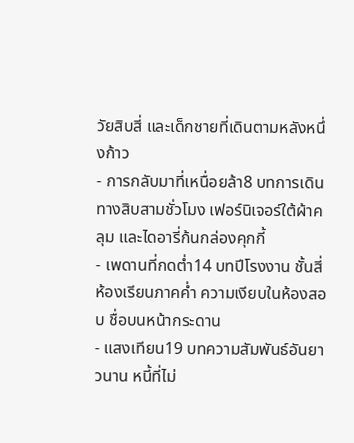วัยสิบสี่ และเด็กชายที่เดินตามหลังหนึ่งก้าว
- การกลับมาที่เหนื่อยล้า8 บทการเดินทางสิบสามชั่วโมง เฟอร์นิเจอร์ใต้ผ้าคลุม และไดอารี่ก้นกล่องคุกกี้
- เพดานที่กดต่ำ14 บทปีโรงงาน ชั้นสี่ ห้องเรียนภาคค่ำ ความเงียบในห้องสอบ ชื่อบนหน้ากระดาน
- แสงเทียน19 บทความสัมพันธ์อันยาวนาน หนี้ที่ไม่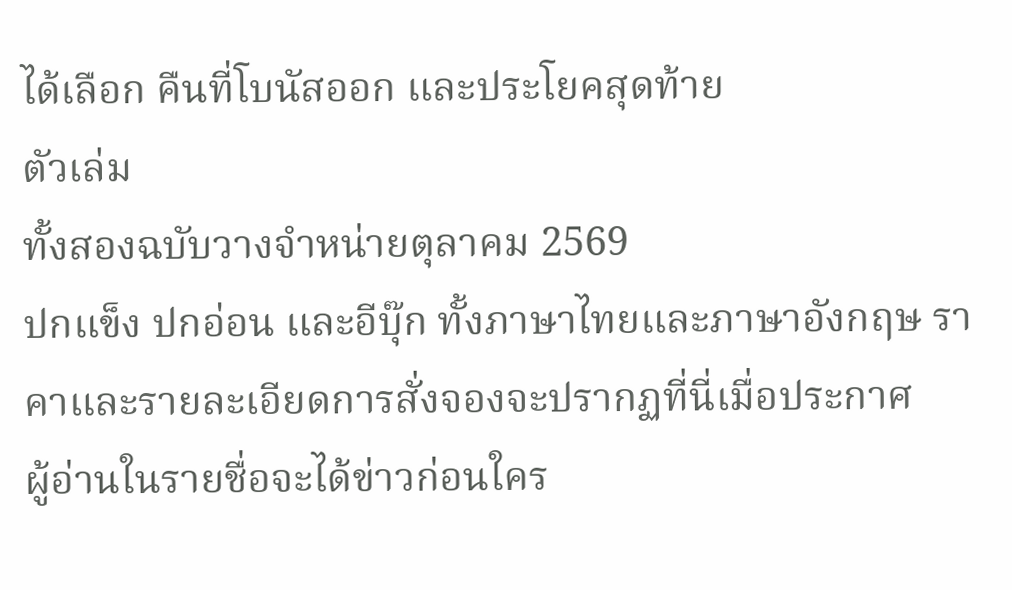ได้เลือก คืนที่โบนัสออก และประโยคสุดท้าย
ตัวเล่ม
ทั้งสองฉบับวางจำหน่ายตุลาคม 2569
ปกแข็ง ปกอ่อน และอีบุ๊ก ทั้งภาษาไทยและภาษาอังกฤษ ราคาและรายละเอียดการสั่งจองจะปรากฏที่นี่เมื่อประกาศ
ผู้อ่านในรายชื่อจะได้ข่าวก่อนใคร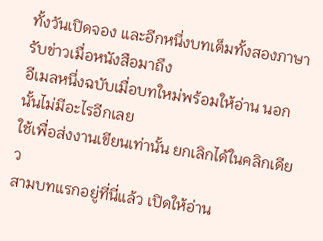ทั้งวันเปิดจอง และอีกหนึ่งบทเต็มทั้งสองภาษา
รับข่าวเมื่อหนังสือมาถึง
อีเมลหนึ่งฉบับเมื่อบทใหม่พร้อมให้อ่าน นอกนั้นไม่มีอะไรอีกเลย
ใช้เพื่อส่งงานเขียนเท่านั้น ยกเลิกได้ในคลิกเดียว
สามบทแรกอยู่ที่นี่แล้ว เปิดให้อ่าน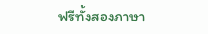ฟรีทั้งสองภาษา